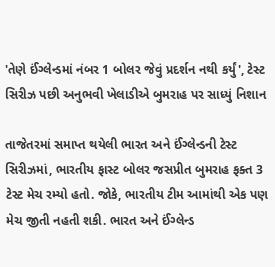'તેણે ઈંગ્લેન્ડમાં નંબર 1 બોલર જેવું પ્રદર્શન નથી કર્યું', ટેસ્ટ સિરીઝ પછી અનુભવી ખેલાડીએ બુમરાહ પર સાધ્યું નિશાન

તાજેતરમાં સમાપ્ત થયેલી ભારત અને ઈંગ્લેન્ડની ટેસ્ટ સિરીઝમાં, ભારતીય ફાસ્ટ બોલર જસપ્રીત બુમરાહ ફક્ત 3 ટેસ્ટ મેચ રમ્યો હતો. જોકે, ભારતીય ટીમ આમાંથી એક પણ મેચ જીતી નહતી શકી. ભારત અને ઈંગ્લેન્ડ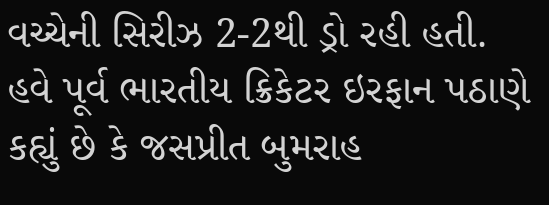વચ્ચેની સિરીઝ 2-2થી ડ્રો રહી હતી.
હવે પૂર્વ ભારતીય ક્રિકેટર ઇરફાન પઠાણે કહ્યું છે કે જસપ્રીત બુમરાહ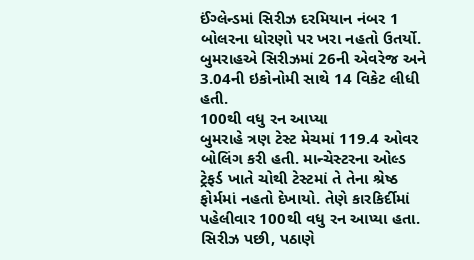ઈંગ્લેન્ડમાં સિરીઝ દરમિયાન નંબર 1 બોલરના ધોરણો પર ખરા નહતો ઉતર્યો. બુમરાહએ સિરીઝમાં 26ની એવરેજ અને 3.04ની ઇકોનોમી સાથે 14 વિકેટ લીધી હતી.
100થી વધુ રન આપ્યા
બુમરાહે ત્રણ ટેસ્ટ મેચમાં 119.4 ઓવર બોલિંગ કરી હતી. માન્ચેસ્ટરના ઓલ્ડ ટ્રેફર્ડ ખાતે ચોથી ટેસ્ટમાં તે તેના શ્રેષ્ઠ ફોર્મમાં નહતો દેખાયો. તેણે કારકિર્દીમાં પહેલીવાર 100થી વધુ રન આપ્યા હતા. સિરીઝ પછી, પઠાણે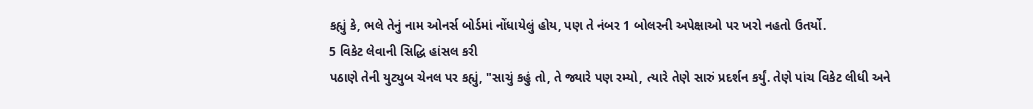કહ્યું કે, ભલે તેનું નામ ઓનર્સ બોર્ડમાં નોંધાયેલું હોય, પણ તે નંબર 1 બોલરની અપેક્ષાઓ પર ખરો નહતો ઉતર્યો.
5 વિકેટ લેવાની સિદ્ધિ હાંસલ કરી
પઠાણે તેની યુટ્યુબ ચેનલ પર કહ્યું, "સાચું કહું તો, તે જ્યારે પણ રમ્યો, ત્યારે તેણે સારું પ્રદર્શન કર્યું. તેણે પાંચ વિકેટ લીધી અને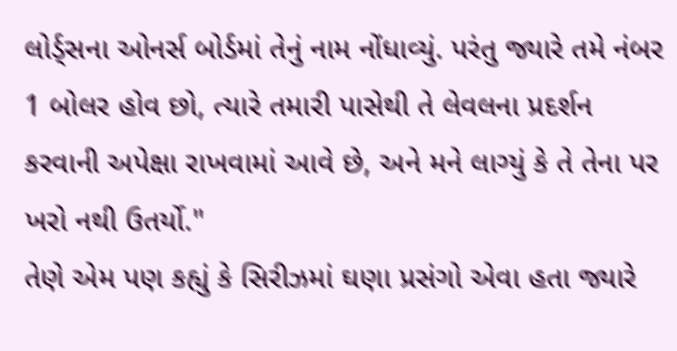લોર્ડ્સના ઓનર્સ બોર્ડમાં તેનું નામ નોંધાવ્યું. પરંતુ જ્યારે તમે નંબર 1 બોલર હોવ છો, ત્યારે તમારી પાસેથી તે લેવલના પ્રદર્શન કરવાની અપેક્ષા રાખવામાં આવે છે, અને મને લાગ્યું કે તે તેના પર ખરો નથી ઉતર્યો."
તેણે એમ પણ કહ્યું કે સિરીઝમાં ઘણા પ્રસંગો એવા હતા જ્યારે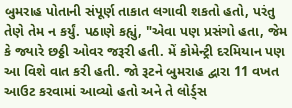બુમરાહ પોતાની સંપૂર્ણ તાકાત લગાવી શકતો હતો, પરંતુ તેણે તેમ ન કર્યું. પઠાણે કહ્યું, "એવા પણ પ્રસંગો હતા, જેમ કે જ્યારે છઠ્ઠી ઓવર જરૂરી હતી. મેં કોમેન્ટ્રી દરમિયાન પણ આ વિશે વાત કરી હતી. જો રૂટને બુમરાહ દ્વારા 11 વખત આઉટ કરવામાં આવ્યો હતો અને તે લોર્ડ્સ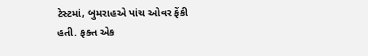ટેસ્ટમાં, બુમરાહએ પાંચ ઓવર ફેંકી હતી. ફક્ત એક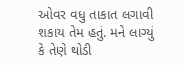ઓવર વધુ તાકાત લગાવી શકાય તેમ હતું. મને લાગ્યું કે તેણે થોડી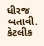ધીરજ બતાવી. કેટલીક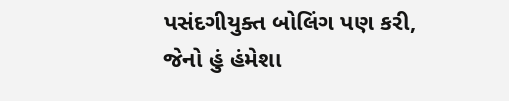પસંદગીયુક્ત બોલિંગ પણ કરી, જેનો હું હંમેશા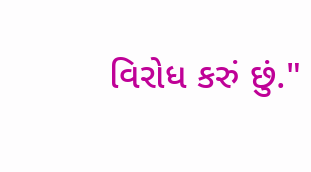વિરોધ કરું છું."